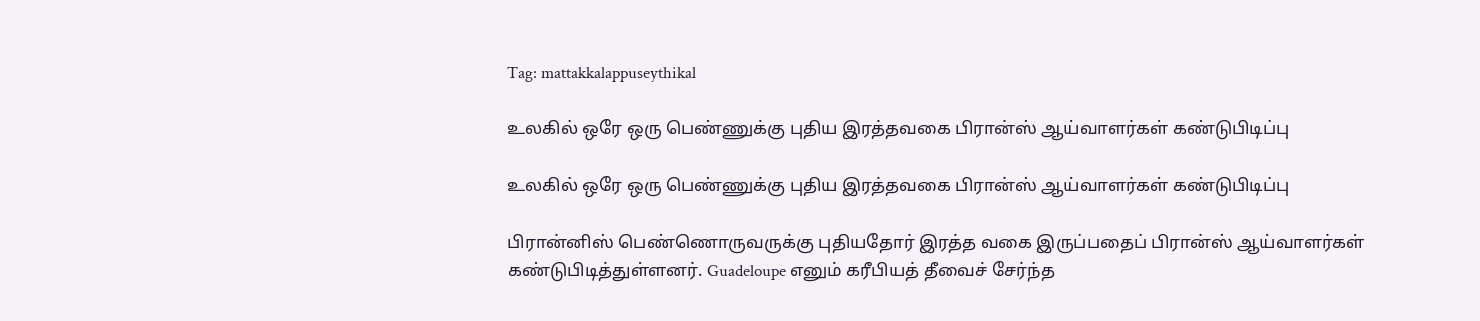Tag: mattakkalappuseythikal

உலகில் ஒரே ஒரு பெண்ணுக்கு புதிய இரத்தவகை பிரான்ஸ் ஆய்வாளர்கள் கண்டுபிடிப்பு

உலகில் ஒரே ஒரு பெண்ணுக்கு புதிய இரத்தவகை பிரான்ஸ் ஆய்வாளர்கள் கண்டுபிடிப்பு

பிரான்னிஸ் பெண்ணொருவருக்கு புதியதோர் இரத்த வகை இருப்பதைப் பிரான்ஸ் ஆய்வாளர்கள் கண்டுபிடித்துள்ளனர். Guadeloupe எனும் கரீபியத் தீவைச் சேர்ந்த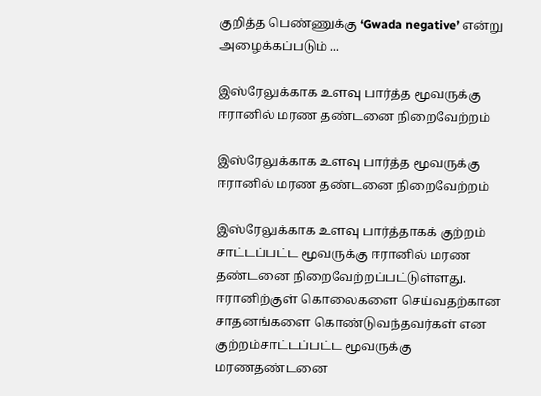குறித்த பெண்ணுக்கு ‘Gwada negative’ என்று அழைக்கப்படும் ...

இஸ்ரேலுக்காக உளவு பார்த்த மூவருக்கு ஈரானில் மரண தண்டனை நிறைவேற்றம்

இஸ்ரேலுக்காக உளவு பார்த்த மூவருக்கு ஈரானில் மரண தண்டனை நிறைவேற்றம்

இஸ்ரேலுக்காக உளவு பார்த்தாகக் குற்றம் சாட்டப்பட்ட மூவருக்கு ஈரானில் மரண தண்டனை நிறைவேற்றப்பட்டுள்ளது. ஈரானிற்குள் கொலைகளை செய்வதற்கான சாதனங்களை கொண்டுவந்தவர்கள் என குற்றம்சாட்டப்பட்ட மூவருக்கு மரணதண்டனை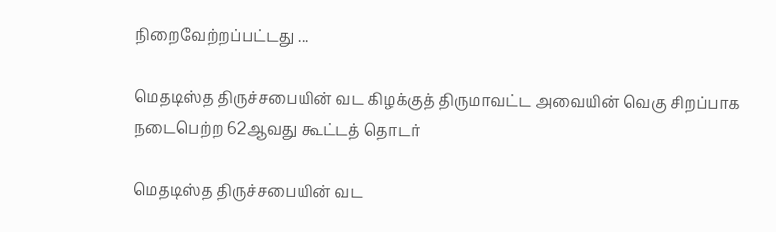நிறைவேற்றப்பட்டது ...

மெதடிஸ்த திருச்சபையின் வட கிழக்குத் திருமாவட்ட அவையின் வெகு சிறப்பாக நடைபெற்ற 62ஆவது கூட்டத் தொடர்

மெதடிஸ்த திருச்சபையின் வட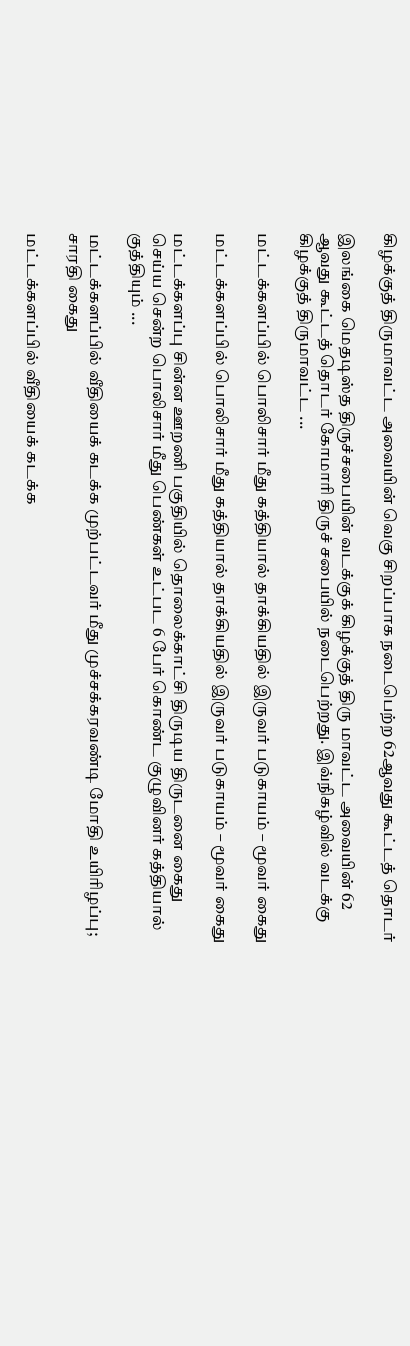கிழக்குத் திருமாவட்ட அவையின் வெகு சிறப்பாக நடைபெற்ற 62ஆவது கூட்டத் தொடர்

இலங்கை மெதடிஸ்த திருச்சபையின் வடக்குக் கிழக்குத் திரு மாவட்ட அவையின் 62 ஆவது கூட்டத் தொடர் கோமாரி திருச் சபையில் நடைபெற்றது. இவ்நிகழ்வில் வடக்கு கிழக்குத் திருமாவட்ட ...

மட்டக்களப்பில் பொலிசார் மீது கத்தியால் தாக்கியதில் இருவர் படுகாயம் – மூவர் கைது

மட்டக்களப்பில் பொலிசார் மீது கத்தியால் தாக்கியதில் இருவர் படுகாயம் – மூவர் கைது

மட்டக்களப்பு சின்ன ஊறணி பகுதியில் தொலைக்காட்சி திருடிய திருடனை கைது செய்ய சென்ற பொலிசார் மீது பெண்கள் உட்பட 6 பேர் கொண்ட குழுவினர் கத்தியால் குத்தியும் ...

மட்டக்களப்பில் வீதியைக் கடக்க முற்பட்டவர் மீது முச்சக்கரவண்டி மோதி உயிரிழப்பு; சாரதி கைது

மட்டக்களப்பில் வீதியைக் கடக்க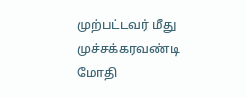முற்பட்டவர் மீது முச்சக்கரவண்டி மோதி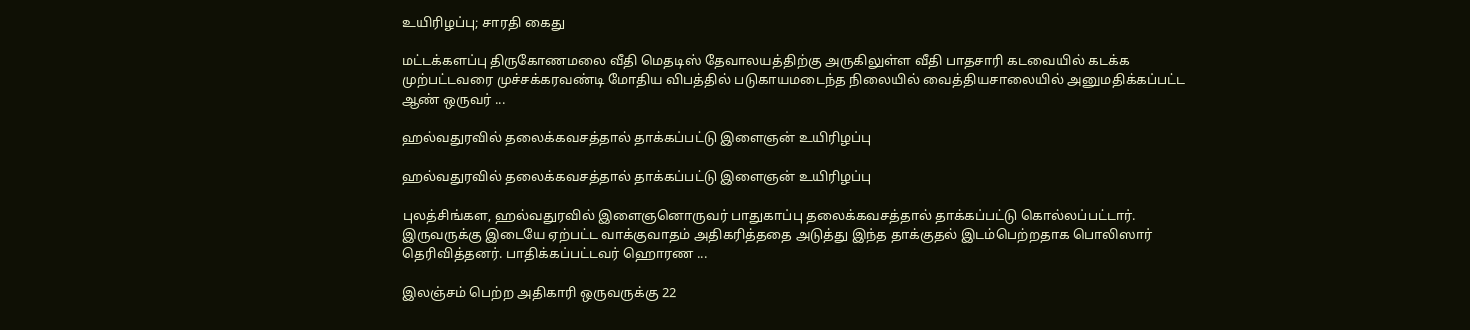உயிரிழப்பு; சாரதி கைது

மட்டக்களப்பு திருகோணமலை வீதி மெதடிஸ் தேவாலயத்திற்கு அருகிலுள்ள வீதி பாதசாரி கடவையில் கடக்க முற்பட்டவரை முச்சக்கரவண்டி மோதிய விபத்தில் படுகாயமடைந்த நிலையில் வைத்தியசாலையில் அனுமதிக்கப்பட்ட ஆண் ஒருவர் ...

ஹல்வதுரவில் தலைக்கவசத்தால் தாக்கப்பட்டு இளைஞன் உயிரிழப்பு

ஹல்வதுரவில் தலைக்கவசத்தால் தாக்கப்பட்டு இளைஞன் உயிரிழப்பு

புலத்சிங்கள, ஹல்வதுரவில் இளைஞனொருவர் பாதுகாப்பு தலைக்கவசத்தால் தாக்கப்பட்டு கொல்லப்பட்டார். இருவருக்கு இடையே ஏற்பட்ட வாக்குவாதம் அதிகரித்ததை அடுத்து இந்த தாக்குதல் இடம்பெற்றதாக பொலிஸார் தெரிவித்தனர். பாதிக்கப்பட்டவர் ஹொரண ...

இலஞ்சம் பெற்ற அதிகாரி ஒருவருக்கு 22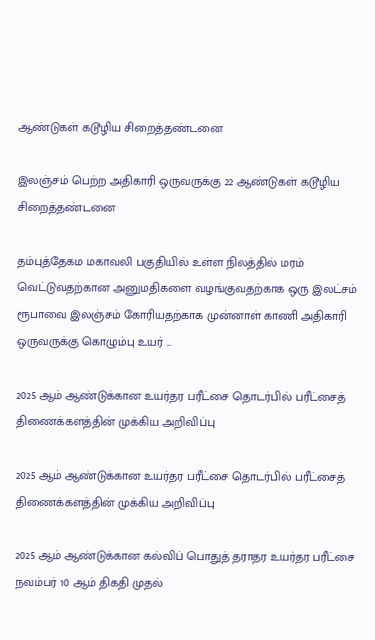ஆண்டுகள் கடூழிய சிறைத்தண்டனை

இலஞ்சம் பெற்ற அதிகாரி ஒருவருக்கு 22 ஆண்டுகள் கடூழிய சிறைத்தண்டனை

தம்புத்தேகம மகாவலி பகுதியில் உள்ள நிலத்தில் மரம் வெட்டுவதற்கான அனுமதிகளை வழங்குவதற்காக ஒரு இலட்சம் ரூபாவை இலஞ்சம் கோரியதற்காக முன்னாள் காணி அதிகாரி ஒருவருக்கு கொழும்பு உயர் ...

2025 ஆம் ஆண்டுக்கான உயர்தர பரீட்சை தொடர்பில் பரீட்சைத் திணைக்களத்தின் முக்கிய அறிவிப்பு

2025 ஆம் ஆண்டுக்கான உயர்தர பரீட்சை தொடர்பில் பரீட்சைத் திணைக்களத்தின் முக்கிய அறிவிப்பு

2025 ஆம் ஆண்டுக்கான கல்விப் பொதுத் தராதர உயர்தர பரீட்சை நவம்பர் 10 ஆம் திகதி முதல்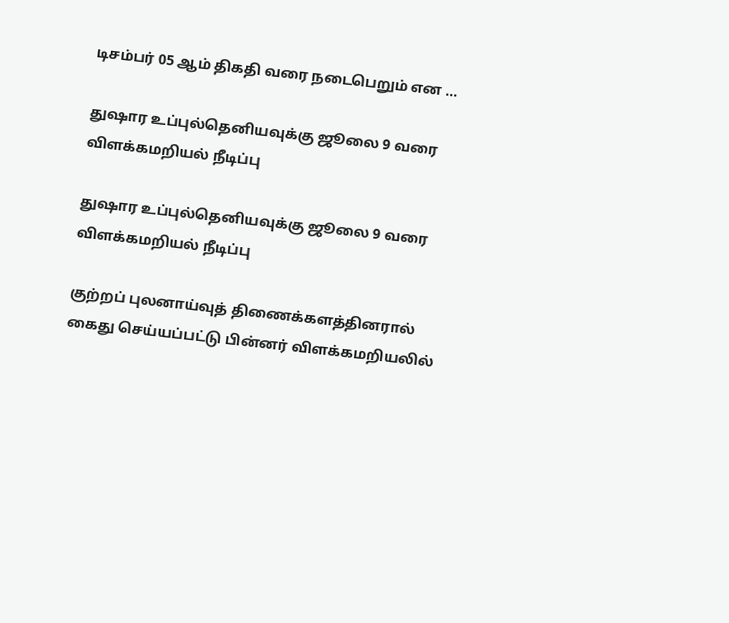டிசம்பர் 05 ஆம் திகதி வரை நடைபெறும் என ...

துஷார உப்புல்தெனியவுக்கு ஜூலை 9 வரை விளக்கமறியல் நீடிப்பு

துஷார உப்புல்தெனியவுக்கு ஜூலை 9 வரை விளக்கமறியல் நீடிப்பு

குற்றப் புலனாய்வுத் திணைக்களத்தினரால் கைது செய்யப்பட்டு பின்னர் விளக்கமறியலில்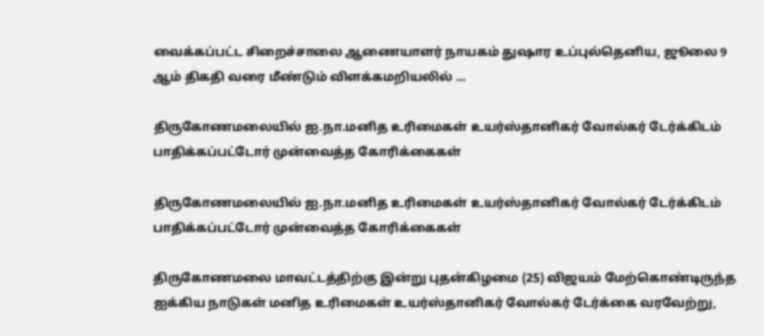வைக்கப்பட்ட சிறைச்சாலை ஆணையாளர் நாயகம் துஷார உப்புல்தெனிய, ஜூலை 9 ஆம் திகதி வரை மீண்டும் விளக்கமறியலில் ...

திருகோணமலையில் ஐ.நா.மனித உரிமைகள் உயர்ஸ்தானிகர் வோல்கர் டேர்க்கிடம் பாதிக்கப்பட்டோர் முன்வைத்த கோரிக்கைகள்

திருகோணமலையில் ஐ.நா.மனித உரிமைகள் உயர்ஸ்தானிகர் வோல்கர் டேர்க்கிடம் பாதிக்கப்பட்டோர் முன்வைத்த கோரிக்கைகள்

திருகோணமலை மாவட்டத்திற்கு இன்று புதன்கிழமை (25) விஜயம் மேற்கொண்டிருந்த ஐக்கிய நாடுகள் மனித உரிமைகள் உயர்ஸ்தானிகர் வோல்கர் டேர்க்கை வரவேற்று,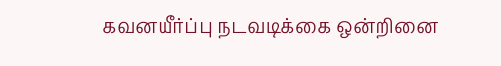கவனயீர்ப்பு நடவடிக்கை ஒன்றினை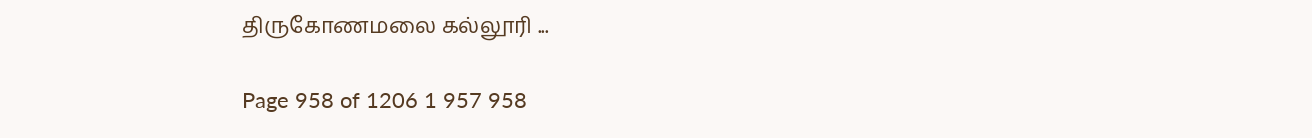திருகோணமலை கல்லூரி ...

Page 958 of 1206 1 957 958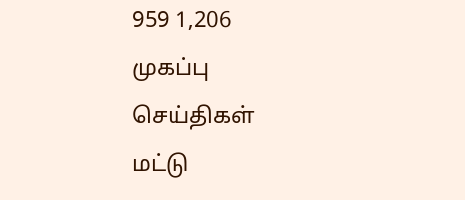959 1,206
முகப்பு
செய்திகள்
மட்டு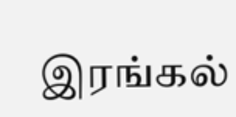இரங்கல்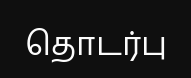தொடர்பு